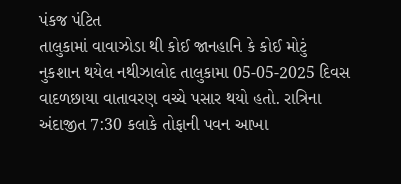પંકજ પંટિત
તાલુકામાં વાવાઝોડા થી કોઈ જાનહાનિ કે કોઈ મોટું નુકશાન થયેલ નથીઝાલોદ તાલુકામા 05-05-2025 દિવસ વાદળછાયા વાતાવરણ વચ્ચે પસાર થયો હતો. રાત્રિના અંદાજીત 7:30 કલાકે તોફાની પવન આખા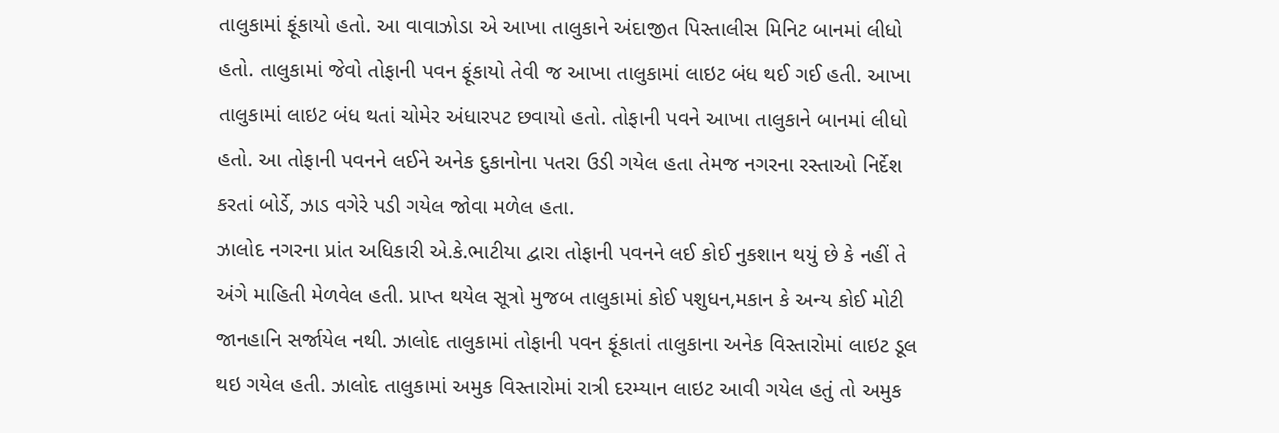તાલુકામાં ફૂંકાયો હતો. આ વાવાઝોડા એ આખા તાલુકાને અંદાજીત પિસ્તાલીસ મિનિટ બાનમાં લીધો હતો. તાલુકામાં જેવો તોફાની પવન ફૂંકાયો તેવી જ આખા તાલુકામાં લાઇટ બંધ થઈ ગઈ હતી. આખા તાલુકામાં લાઇટ બંધ થતાં ચોમેર અંધારપટ છવાયો હતો. તોફાની પવને આખા તાલુકાને બાનમાં લીધો હતો. આ તોફાની પવનને લઈને અનેક દુકાનોના પતરા ઉડી ગયેલ હતા તેમજ નગરના રસ્તાઓ નિર્દેશ કરતાં બોર્ડે, ઝાડ વગેરે પડી ગયેલ જોવા મળેલ હતા.
ઝાલોદ નગરના પ્રાંત અધિકારી એ.કે.ભાટીયા દ્વારા તોફાની પવનને લઈ કોઈ નુકશાન થયું છે કે નહીં તે અંગે માહિતી મેળવેલ હતી. પ્રાપ્ત થયેલ સૂત્રો મુજબ તાલુકામાં કોઈ પશુધન,મકાન કે અન્ય કોઈ મોટી જાનહાનિ સર્જાયેલ નથી. ઝાલોદ તાલુકામાં તોફાની પવન ફૂંકાતાં તાલુકાના અનેક વિસ્તારોમાં લાઇટ ડૂલ થઇ ગયેલ હતી. ઝાલોદ તાલુકામાં અમુક વિસ્તારોમાં રાત્રી દરમ્યાન લાઇટ આવી ગયેલ હતું તો અમુક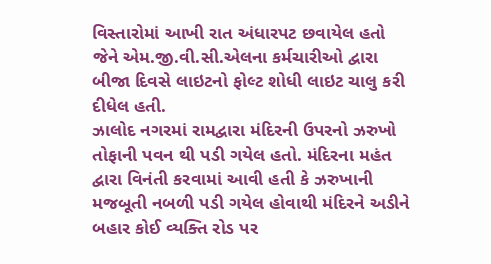વિસ્તારોમાં આખી રાત અંધારપટ છવાયેલ હતો જેને એમ.જી.વી.સી.એલના કર્મચારીઓ દ્વારા બીજા દિવસે લાઇટનો ફોલ્ટ શોધી લાઇટ ચાલુ કરી દીધેલ હતી.
ઝાલોદ નગરમાં રામદ્વારા મંદિરની ઉપરનો ઝરુખો તોફાની પવન થી પડી ગયેલ હતો. મંદિરના મહંત દ્વારા વિનંતી કરવામાં આવી હતી કે ઝરુખાની મજબૂતી નબળી પડી ગયેલ હોવાથી મંદિરને અડીને બહાર કોઈ વ્યક્તિ રોડ પર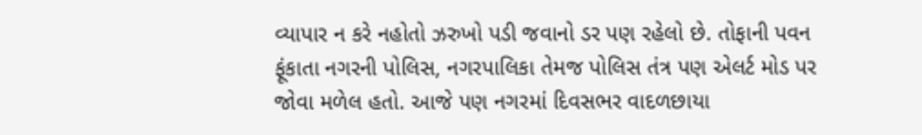વ્યાપાર ન કરે નહોતો ઝરુખો પડી જવાનો ડર પણ રહેલો છે. તોફાની પવન ફૂંકાતા નગરની પોલિસ, નગરપાલિકા તેમજ પોલિસ તંત્ર પણ એલર્ટ મોડ પર જોવા મળેલ હતો. આજે પણ નગરમાં દિવસભર વાદળછાયા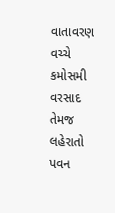વાતાવરણ વચ્ચે કમોસમી વરસાદ તેમજ લહેરાતો પવન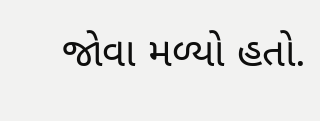જોવા મળ્યો હતો.